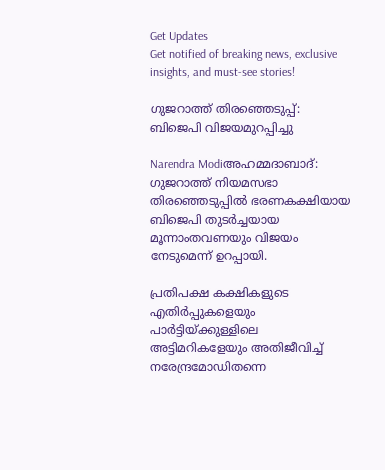Get Updates
Get notified of breaking news, exclusive insights, and must-see stories!

ഗുജറാത്ത്‌ തിരഞ്ഞെടുപ്പ്‌: ബിജെപി വിജയമുറപ്പിച്ചു

Narendra Modiഅഹമ്മദാബാദ്‌: ഗുജറാത്ത്‌ നിയമസഭാ തിരഞ്ഞെടുപ്പില്‍ ഭരണകക്ഷിയായ ബിജെപി തുടര്‍ച്ചയായ മൂന്നാംതവണയും വിജയം നേടുമെന്ന്‌ ഉറപ്പായി.

പ്രതിപക്ഷ കക്ഷികളുടെ എതിര്‍പ്പുകളെയും പാര്‍ട്ടിയ്‌ക്കുള്ളിലെ അട്ടിമറികളേയും അതിജീവിച്ച്‌ നരേന്ദ്രമോഡിതന്നെ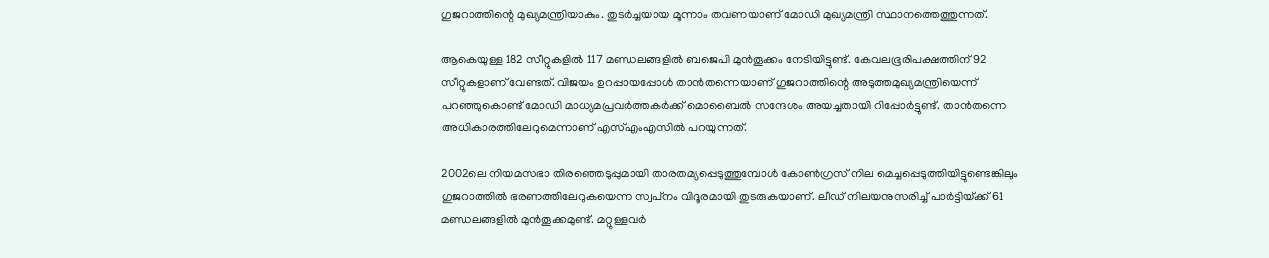ഗുജറാത്തിന്റെ മുഖ്യമന്ത്രിയാകും. തുടര്‍ച്ചയായ മൂന്നാം തവണയാണ്‌ മോഡി മുഖ്യമന്ത്രി സ്ഥാനത്തെത്തുന്നത്‌.

ആകെയുള്ള 182 സീറ്റുകളില്‍ 117 മണ്ഡലങ്ങളില്‍ ബജെപി മുന്‍തൂക്കം നേടിയിട്ടുണ്ട്‌. കേവലഭൂരിപക്ഷത്തിന്‌ 92 സീറ്റുകളാണ്‌ വേണ്ടത്‌. വിജയം ഉറപ്പായപ്പോള്‍ താന്‍തന്നെയാണ്‌ ഗുജറാത്തിന്റെ അടുത്തമുഖ്യമന്ത്രിയെന്ന്‌ പറഞ്ഞുകൊണ്ട്‌ മോഡി മാധ്യമപ്രവര്‍ത്തകര്‍ക്ക്‌ മൊബൈല്‍ സന്ദേശം അയച്ചതായി റിപ്പോര്‍ട്ടുണ്ട്‌. താന്‍തന്നെ അധികാരത്തിലേറുമെന്നാണ്‌ എസ്‌എംഎസില്‍ പറയുന്നത്‌.

2002ലെ നിയമസഭാ തിരഞ്ഞെടുപ്പുമായി താരതമ്യപ്പെടുത്തുമ്പോള്‍ കോണ്‍ഗ്രസ്‌ നില മെച്ചപ്പെടുത്തിയിട്ടുണ്ടെങ്കിലും ഗുജറാത്തില്‍ ഭരണത്തിലേറുകയെന്ന സ്വപ്‌നം വിദൂരമായി തുടരുകയാണ്‌. ലീഡ്‌ നിലയനുസരിച്ച്‌ പാര്‍ട്ടിയ്‌ക്ക്‌ 61 മണ്ഡലങ്ങളില്‍ മുന്‍തൂക്കമുണ്ട്‌. മറ്റുള്ളവര്‍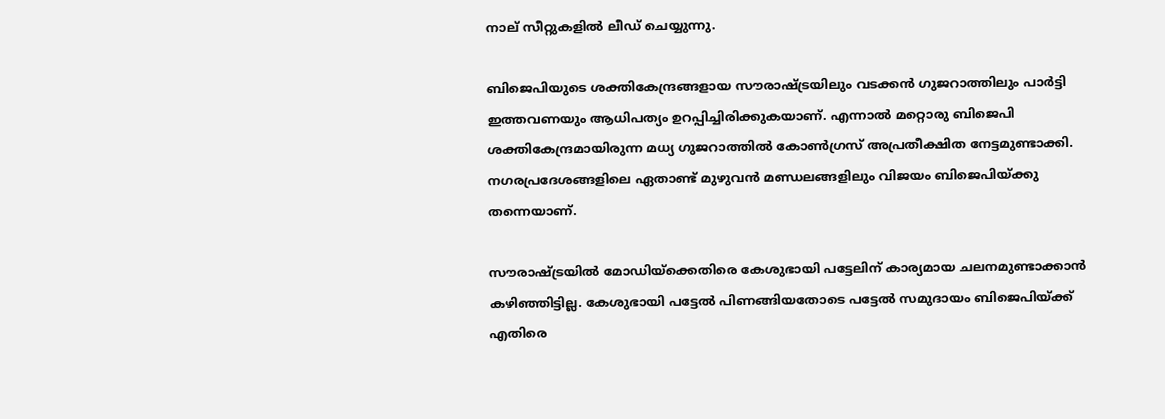നാല്‌ സീറ്റുകളില്‍ ലീഡ്‌ ചെയ്യുന്നു.

ബിജെപിയുടെ ശക്തികേന്ദ്രങ്ങളായ സൗരാഷ്ട്രയിലും വടക്കന്‍ ഗുജറാത്തിലും പാര്‍ട്ടി ഇത്തവണയും ആധിപത്യം ഉറപ്പിച്ചിരിക്കുകയാണ്‌. എന്നാല്‍ മറ്റൊരു ബിജെപി ശക്തികേന്ദ്രമായിരുന്ന മധ്യ ഗുജറാത്തില്‍ കോണ്‍ഗ്രസ്‌ അപ്രതീക്ഷിത നേട്ടമുണ്ടാക്കി. നഗരപ്രദേശങ്ങളിലെ ഏതാണ്ട്‌ മുഴുവന്‍ മണ്ഡലങ്ങളിലും വിജയം ബിജെപിയ്‌ക്കു തന്നെയാണ്‌.

സൗരാഷ്ട്രയില്‍ മോഡിയ്‌ക്കെതിരെ കേശുഭായി പട്ടേലിന്‌ കാര്യമായ ചലനമുണ്ടാക്കാന്‍ കഴിഞ്ഞിട്ടില്ല. കേശുഭായി പട്ടേല്‍ പിണങ്ങിയതോടെ പട്ടേല്‍ സമുദായം ബിജെപിയ്‌ക്ക്‌ എതിരെ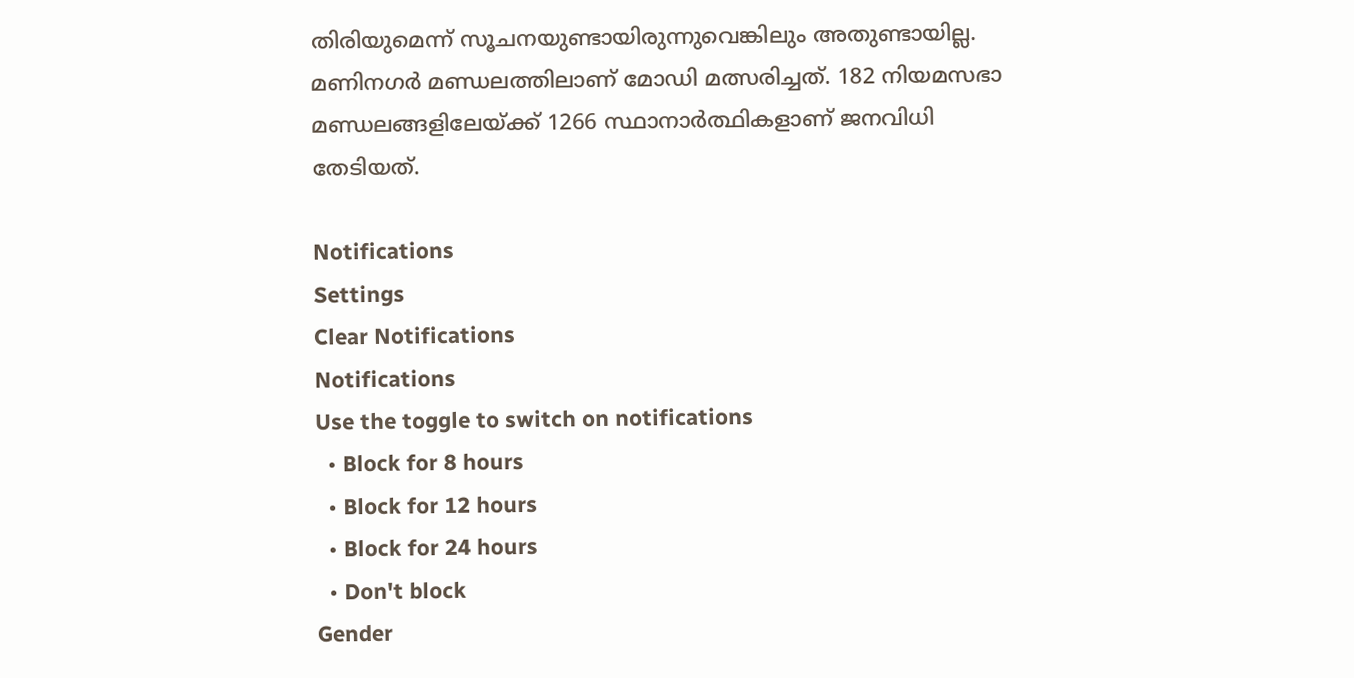തിരിയുമെന്ന്‌ സൂചനയുണ്ടായിരുന്നുവെങ്കിലും അതുണ്ടായില്ല. മണിനഗര്‍ മണ്ഡലത്തിലാണ്‌ മോഡി മത്സരിച്ചത്‌. 182 നിയമസഭാ മണ്ഡലങ്ങളിലേയ്‌ക്ക്‌ 1266 സ്ഥാനാര്‍ത്ഥികളാണ്‌ ജനവിധി തേടിയത്‌.

Notifications
Settings
Clear Notifications
Notifications
Use the toggle to switch on notifications
  • Block for 8 hours
  • Block for 12 hours
  • Block for 24 hours
  • Don't block
Gender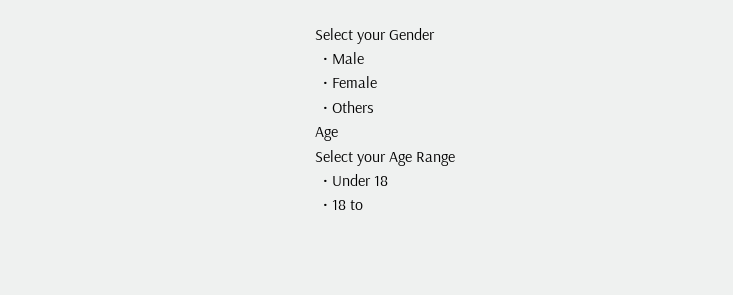Select your Gender
  • Male
  • Female
  • Others
Age
Select your Age Range
  • Under 18
  • 18 to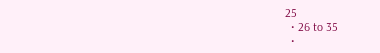25
  • 26 to 35
  •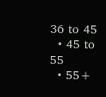36 to 45
  • 45 to 55
  • 55+